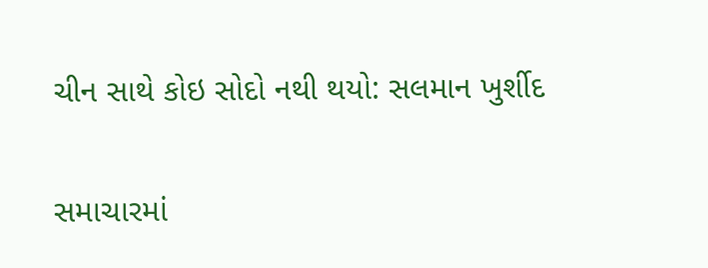ચીન સાથે કોઇ સોદો નથી થયો: સલમાન ખુર્શીદ

સમાચારમાં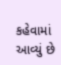કહેવામાં આવ્યું છે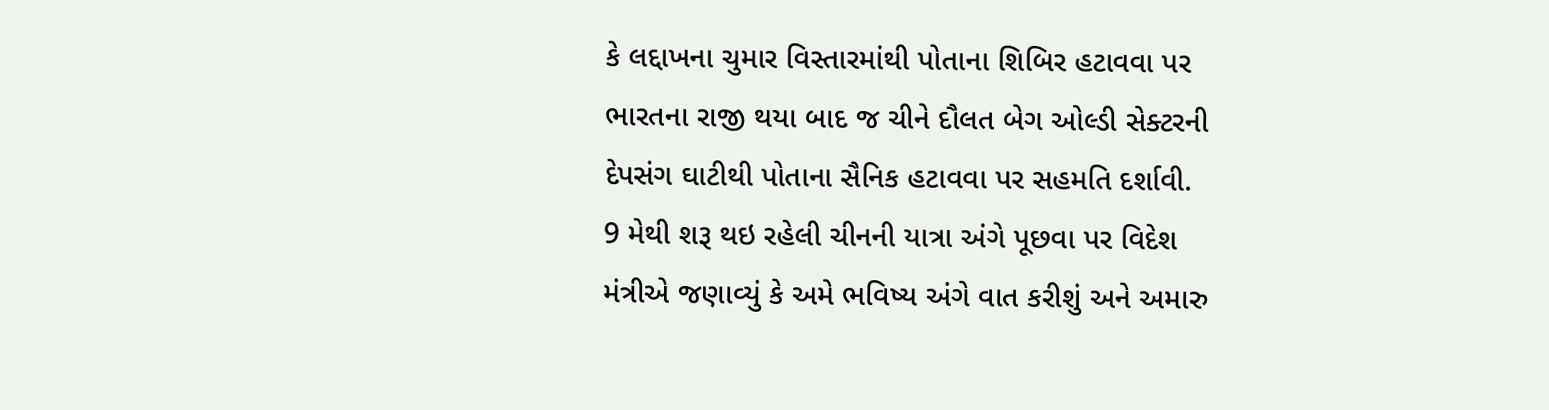કે લદ્દાખના ચુમાર વિસ્તારમાંથી પોતાના શિબિર હટાવવા પર ભારતના રાજી થયા બાદ જ ચીને દૌલત બેગ ઓલ્ડી સેક્ટરની દેપસંગ ઘાટીથી પોતાના સૈનિક હટાવવા પર સહમતિ દર્શાવી.
9 મેથી શરૂ થઇ રહેલી ચીનની યાત્રા અંગે પૂછવા પર વિદેશ મંત્રીએ જણાવ્યું કે અમે ભવિષ્ય અંગે વાત કરીશું અને અમારુ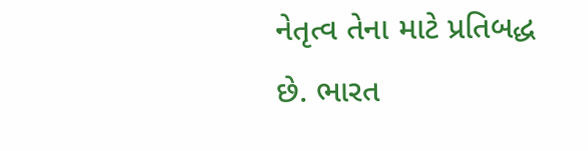નેતૃત્વ તેના માટે પ્રતિબદ્ધ છે. ભારત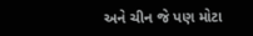અને ચીન જે પણ મોટા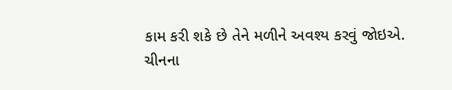કામ કરી શકે છે તેને મળીને અવશ્ય કરવું જોઇએ.
ચીનના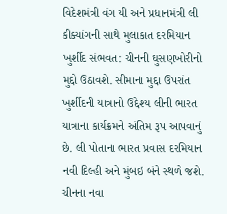વિદેશમંત્રી વંગ યી અને પ્રધાનમંત્રી લી કીક્યાંગની સાથે મુલાકાત દરમિયાન ખુર્શીદ સંભવત: ચીનની ઘુસણખોરીનો મુદ્દો ઉઠાવશે. સીમાના મુદ્દા ઉપરાંત ખુર્શીદની યાત્રાનો ઉદ્દેશ્ય લીની ભારત યાત્રાના કાર્યક્રમને અંતિમ રૂપ આપવાનું છે. લી પોતાના ભારત પ્રવાસ દરમિયાન નવી દિલ્હી અને મુંબઇ બંને સ્થળે જશે. ચીનના નવા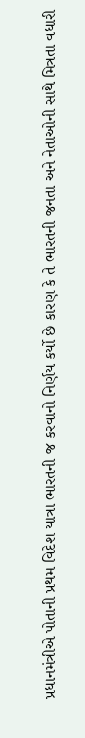પ્રધાનમંત્રીએ પોતાની પ્રથમ વિદેશ યાત્રા ભારતની જ કરવાનો નિર્ણય કર્યો છે કારણ કે તે ભારતની જનતા અને નેતાઓની સાથે મિત્રતા વધારી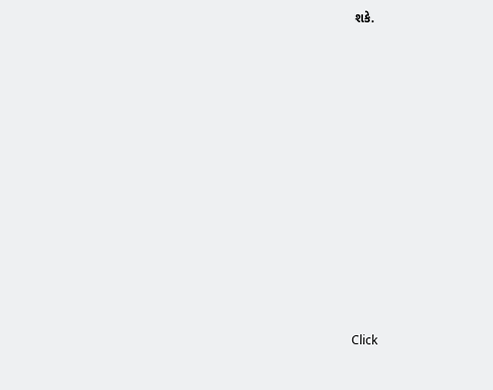શકે.












Click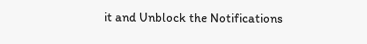it and Unblock the Notifications